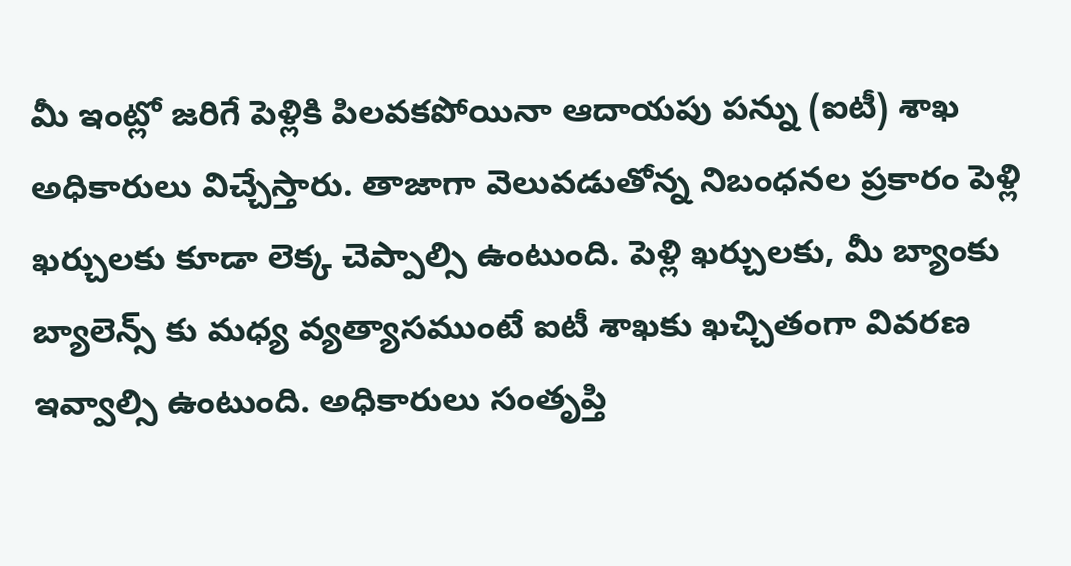మీ ఇంట్లో జరిగే పెళ్లికి పిలవకపోయినా ఆదాయపు పన్ను (ఐటీ) శాఖ అధికారులు విచ్చేస్తారు. తాజాగా వెలువడుతోన్న నిబంధనల ప్రకారం పెళ్లి ఖర్చులకు కూడా లెక్క చెప్పాల్సి ఉంటుంది. పెళ్లి ఖర్చులకు, మీ బ్యాంకు బ్యాలెన్స్ కు మధ్య వ్యత్యాసముంటే ఐటీ శాఖకు ఖచ్చితంగా వివరణ ఇవ్వాల్సి ఉంటుంది. అధికారులు సంతృప్తి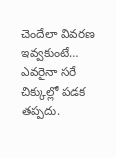చెందేలా వివరణ ఇవ్వకుంటే… ఎవరైనా సరే చిక్కుల్లో పడక తప్పదు.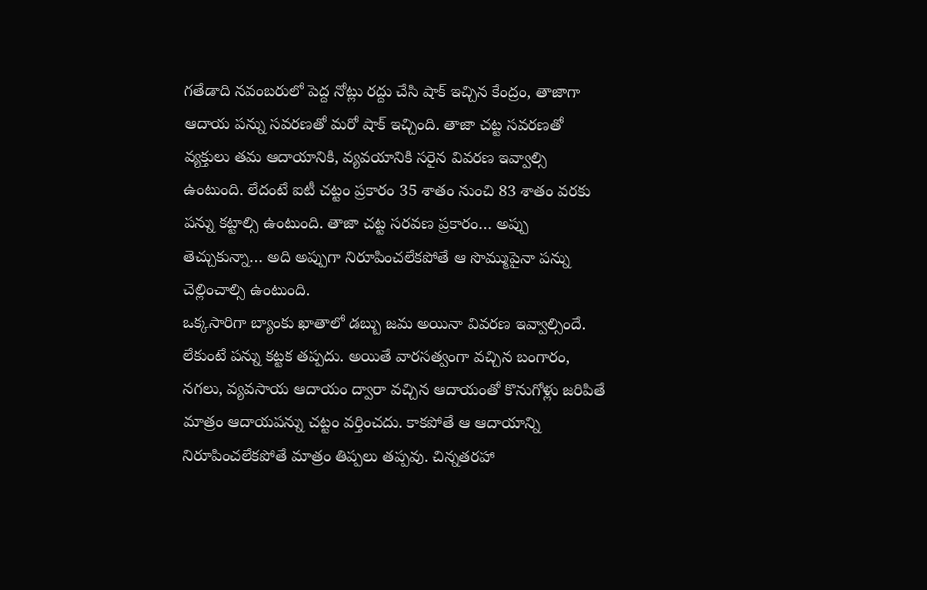గతేడాది నవంబరులో పెద్ద నోట్లు రద్దు చేసి షాక్ ఇచ్చిన కేంద్రం, తాజాగా ఆదాయ పన్ను సవరణతో మరో షాక్ ఇచ్చింది. తాజా చట్ట సవరణతో వ్యక్తులు తమ ఆదాయానికి, వ్యవయానికి సరైన వివరణ ఇవ్వాల్సి ఉంటుంది. లేదంటే ఐటీ చట్టం ప్రకారం 35 శాతం నుంచి 83 శాతం వరకు పన్ను కట్టాల్సి ఉంటుంది. తాజా చట్ట సరవణ ప్రకారం… అప్పు తెచ్చుకున్నా… అది అప్పుగా నిరూపించలేకపోతే ఆ సొమ్ముపైనా పన్ను చెల్లించాల్సి ఉంటుంది.
ఒక్కసారిగా బ్యాంకు ఖాతాలో డబ్బు జమ అయినా వివరణ ఇవ్వాల్సిందే. లేకుంటే పన్ను కట్టక తప్పదు. అయితే వారసత్వంగా వచ్చిన బంగారం, నగలు, వ్యవసాయ ఆదాయం ద్వారా వచ్చిన ఆదాయంతో కొనుగోళ్లు జరిపితే మాత్రం ఆదాయపన్ను చట్టం వర్తించదు. కాకపోతే ఆ ఆదాయాన్ని నిరూపించలేకపోతే మాత్రం తిప్పలు తప్పవు. చిన్నతరహా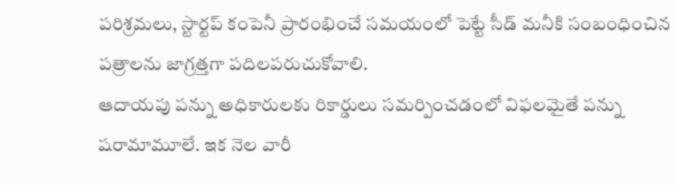పరిశ్రమలు, స్టార్టప్ కంపెనీ ప్రారంభించే సమయంలో పెట్టే సీడ్ మనీకి సంబంధించిన పత్రాలను జాగ్రత్తగా పదిలపరుచుకోవాలి.
ఆదాయపు పన్ను అధికారులకు రికార్డులు సమర్పించడంలో విఫలమైతే పన్ను షరామామూలే. ఇక నెల వారీ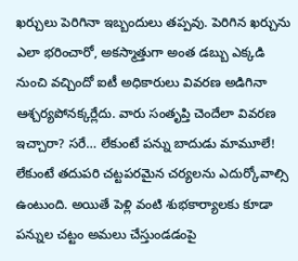ఖర్చులు పెరిగినా ఇబ్బందులు తప్పవు. పెరిగిన ఖర్చును ఎలా భరించారో, అకస్మాత్తుగా అంత డబ్బు ఎక్కడి నుంచి వచ్చిందో ఐటీ అధికారులు వివరణ అడిగినా ఆశ్చర్యపోనక్కర్లేదు. వారు సంతృప్తి చెందేలా వివరణ ఇచ్చారా? సరే… లేకుంటే పన్ను బాదుడు మామూలే! లేకుంటే తదుపరి చట్టపరమైన చర్యలను ఎదుర్కోవాల్సి ఉంటుంది. అయితే పెళ్లి వంటి శుభకార్యాలకు కూడా పన్నుల చట్టం అమలు చేస్తుండడంపై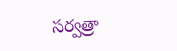సర్వత్రా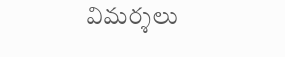విమర్శలు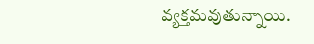వ్యక్తమవుతున్నాయి.